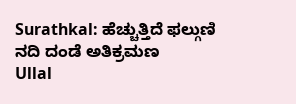Surathkal: ಹೆಚ್ಚುತ್ತಿದೆ ಫಲ್ಗುಣಿ ನದಿ ದಂಡೆ ಅತಿಕ್ರಮಣ
Ullal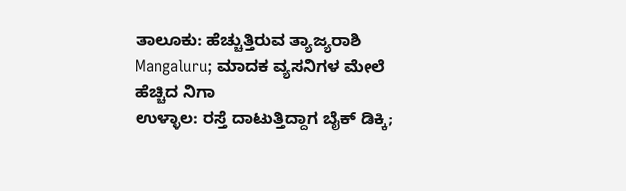ತಾಲೂಕು: ಹೆಚ್ಚುತ್ತಿರುವ ತ್ಯಾಜ್ಯರಾಶಿ
Mangaluru; ಮಾದಕ ವ್ಯಸನಿಗಳ ಮೇಲೆ ಹೆಚ್ಚಿದ ನಿಗಾ
ಉಳ್ಳಾಲ: ರಸ್ತೆ ದಾಟುತ್ತಿದ್ದಾಗ ಬೈಕ್ ಡಿಕ್ಕಿ;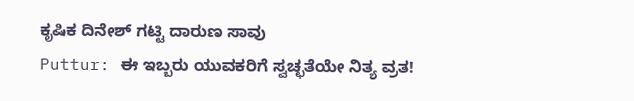ಕೃಷಿಕ ದಿನೇಶ್ ಗಟ್ಟಿ ದಾರುಣ ಸಾವು
Puttur: ಈ ಇಬ್ಬರು ಯುವಕರಿಗೆ ಸ್ವಚ್ಛತೆಯೇ ನಿತ್ಯ ವ್ರತ!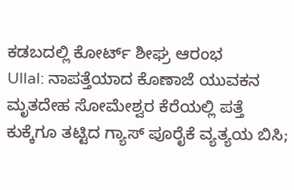ಕಡಬದಲ್ಲಿ ಕೋರ್ಟ್ ಶೀಘ್ರ ಆರಂಭ
Ullal: ನಾಪತ್ತೆಯಾದ ಕೊಣಾಜೆ ಯುವಕನ ಮೃತದೇಹ ಸೋಮೇಶ್ವರ ಕೆರೆಯಲ್ಲಿ ಪತ್ತೆ
ಕುಕ್ಕೆಗೂ ತಟ್ಟಿದ ಗ್ಯಾಸ್ ಪೂರೈಕೆ ವ್ಯತ್ಯಯ ಬಿಸಿ;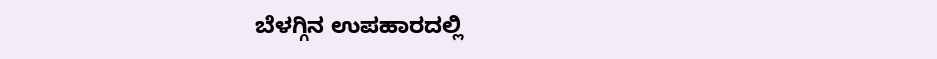ಬೆಳಗ್ಗಿನ ಉಪಹಾರದಲ್ಲಿ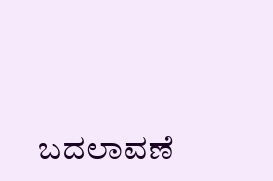ಬದಲಾವಣೆ